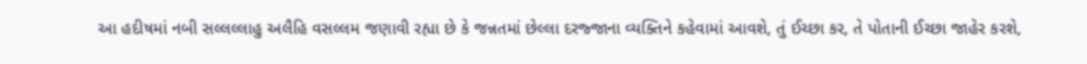આ હદીષમાં નબી સલ્લલ્લાહુ અલૈહિ વસલ્લમ જણાવી રહ્યા છે કે જન્નતમાં છેલ્લા દરજ્જાના વ્યક્તિને કહેવામાં આવશે, તું ઈચ્છા કર, તે પોતાની ઈચ્છા જાહેર કરશે,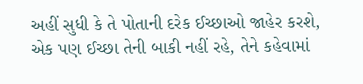અહીં સુધી કે તે પોતાની દરેક ઈચ્છાઓ જાહેર કરશે, એક પણ ઈચ્છા તેની બાકી નહીં રહે, તેને કહેવામાં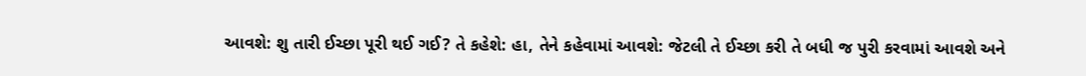આવશે: શુ તારી ઈચ્છા પૂરી થઈ ગઈ? તે કહેશે: હા, તેને કહેવામાં આવશે: જેટલી તે ઈચ્છા કરી તે બધી જ પુરી કરવામાં આવશે અને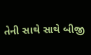તેની સાથે સાથે બીજી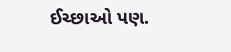ઈચ્છાઓ પણ.